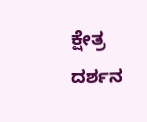ಕ್ಷೇತ್ರ ದರ್ಶನ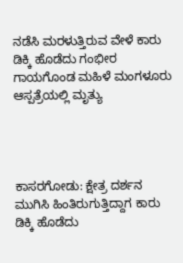ನಡೆಸಿ ಮರಳುತ್ತಿರುವ ವೇಳೆ ಕಾರು ಡಿಕ್ಕಿ ಹೊಡೆದು ಗಂಭೀರ ಗಾಯಗೊಂಡ ಮಹಿಳೆ ಮಂಗಳೂರು ಆಸ್ಪತ್ರೆಯಲ್ಲಿ ಮೃತ್ಯು




ಕಾಸರಗೋಡು: ಕ್ಷೇತ್ರ ದರ್ಶನ ಮುಗಿಸಿ ಹಿಂತಿರುಗುತ್ತಿದ್ದಾಗ ಕಾರು ಡಿಕ್ಕಿ ಹೊಡೆದು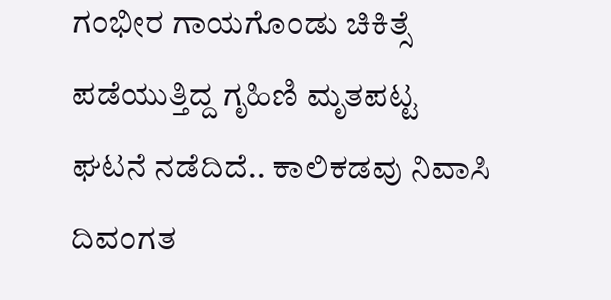ಗಂಭೀರ ಗಾಯಗೊಂಡು ಚಿಕಿತ್ಸೆ ಪಡೆಯುತ್ತಿದ್ದ ಗೃಹಿಣಿ ಮೃತಪಟ್ಟ ಘಟನೆ ‌ನಡೆದಿದೆ.. ಕಾಲಿಕಡವು ನಿವಾಸಿ ದಿವಂಗತ‌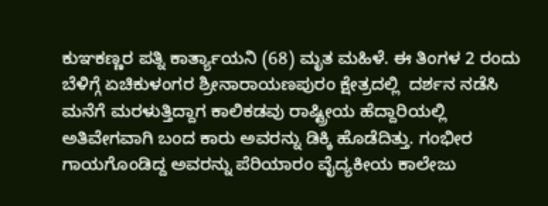ಕುಞಕಣ್ಣರ ಪತ್ನಿ ಕಾರ್ತ್ಯಾಯನಿ (68) ಮೃತ ಮಹಿಳೆ. ಈ ತಿಂಗಳ 2 ರಂದು ಬೆಳಿಗ್ಗೆ ಏಚಿಕುಳಂಗರ ಶ್ರೀನಾರಾಯಣಪುರಂ ಕ್ಷೇತ್ರದಲ್ಲಿ  ದರ್ಶನ ನಡೆಸಿ ಮನೆಗೆ ಮರಳುತ್ತಿದ್ದಾಗ ಕಾಲಿಕಡವು ರಾಷ್ಟ್ರೀಯ ಹೆದ್ದಾರಿಯಲ್ಲಿ ಅತಿವೇಗವಾಗಿ ಬಂದ ಕಾರು ಅವರನ್ನು ಡಿಕ್ಕಿ ಹೊಡೆದಿತ್ತು. ಗಂಭೀರ ಗಾಯಗೊಂಡಿದ್ದ ಅವರನ್ನು ಪೆರಿಯಾರಂ ವೈದ್ಯಕೀಯ ಕಾಲೇಜು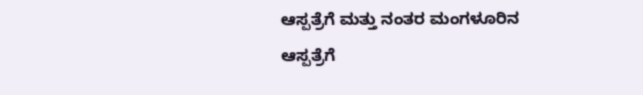ಆಸ್ಪತ್ರೆಗೆ ಮತ್ತು ನಂತರ ಮಂಗಳೂರಿನ ಆಸ್ಪತ್ರೆಗೆ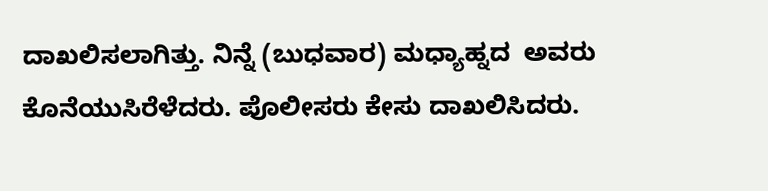ದಾಖಲಿಸಲಾಗಿತ್ತು. ನಿನ್ನೆ (ಬುಧವಾರ) ಮಧ್ಯಾಹ್ನದ  ಅವರು ಕೊನೆಯುಸಿರೆಳೆದರು. ಪೊಲೀಸರು ಕೇಸು ದಾಖಲಿಸಿದರು.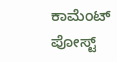ಕಾಮೆಂಟ್‌‌ ಪೋಸ್ಟ್‌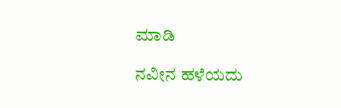ಮಾಡಿ

ನವೀನ ಹಳೆಯದು